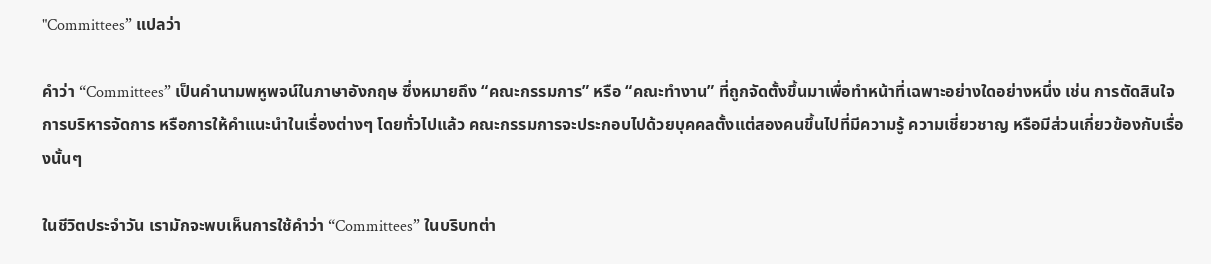"Committees” แปลว่า

คำว่า “Committees” เป็นคำนามพหูพจน์ในภาษาอังกฤษ ซึ่งหมายถึง “คณะกรรมการ” หรือ “คณะทำงาน” ที่ถูกจัดตั้งขึ้นมาเพื่อทำหน้าที่เฉพาะอย่างใดอย่างหนึ่ง เช่น การตัดสินใจ การบริหารจัดการ หรือการให้คำแนะนำในเรื่องต่างๆ โดยทั่วไปแล้ว คณะกรรมการจะประกอบไปด้วยบุคคลตั้งแต่สองคนขึ้นไปที่มีความรู้ ความเชี่ยวชาญ หรือมีส่วนเกี่ยวข้องกับเรื่องนั้นๆ

ในชีวิตประจำวัน เรามักจะพบเห็นการใช้คำว่า “Committees” ในบริบทต่า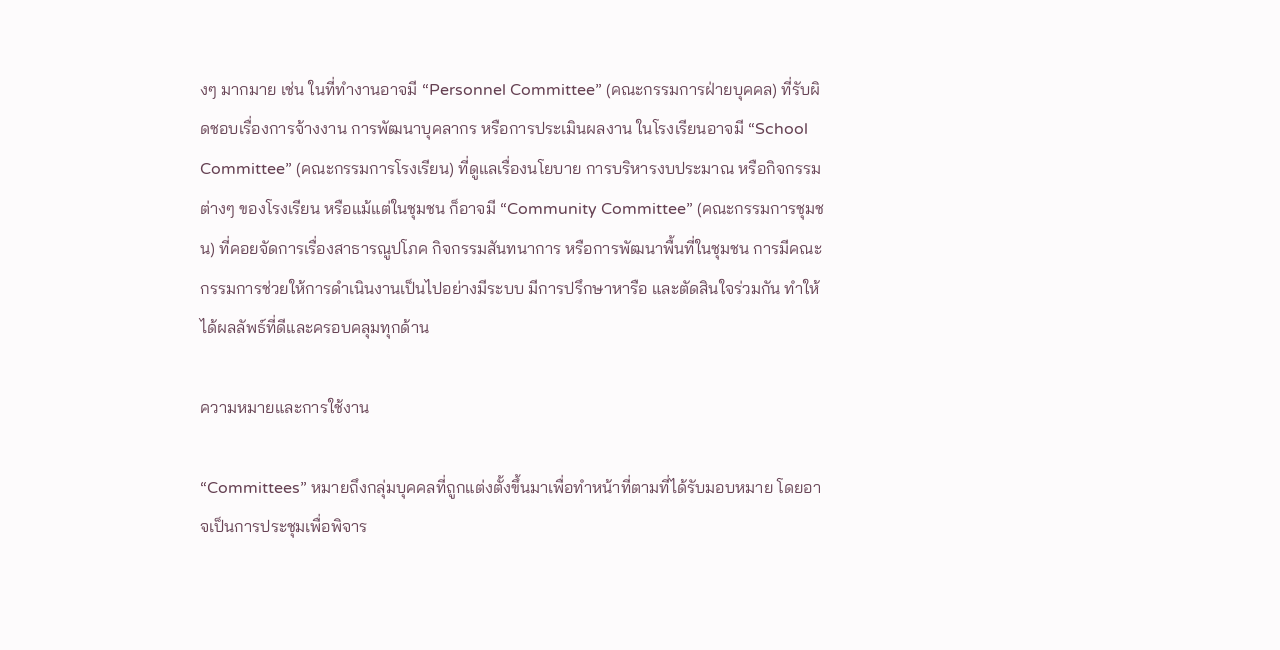งๆ มากมาย เช่น ในที่ทำงานอาจมี “Personnel Committee” (คณะกรรมการฝ่ายบุคคล) ที่รับผิดชอบเรื่องการจ้างงาน การพัฒนาบุคลากร หรือการประเมินผลงาน ในโรงเรียนอาจมี “School Committee” (คณะกรรมการโรงเรียน) ที่ดูแลเรื่องนโยบาย การบริหารงบประมาณ หรือกิจกรรมต่างๆ ของโรงเรียน หรือแม้แต่ในชุมชน ก็อาจมี “Community Committee” (คณะกรรมการชุมชน) ที่คอยจัดการเรื่องสาธารณูปโภค กิจกรรมสันทนาการ หรือการพัฒนาพื้นที่ในชุมชน การมีคณะกรรมการช่วยให้การดำเนินงานเป็นไปอย่างมีระบบ มีการปรึกษาหารือ และตัดสินใจร่วมกัน ทำให้ได้ผลลัพธ์ที่ดีและครอบคลุมทุกด้าน

ความหมายและการใช้งาน

“Committees” หมายถึงกลุ่มบุคคลที่ถูกแต่งตั้งขึ้นมาเพื่อทำหน้าที่ตามที่ได้รับมอบหมาย โดยอาจเป็นการประชุมเพื่อพิจาร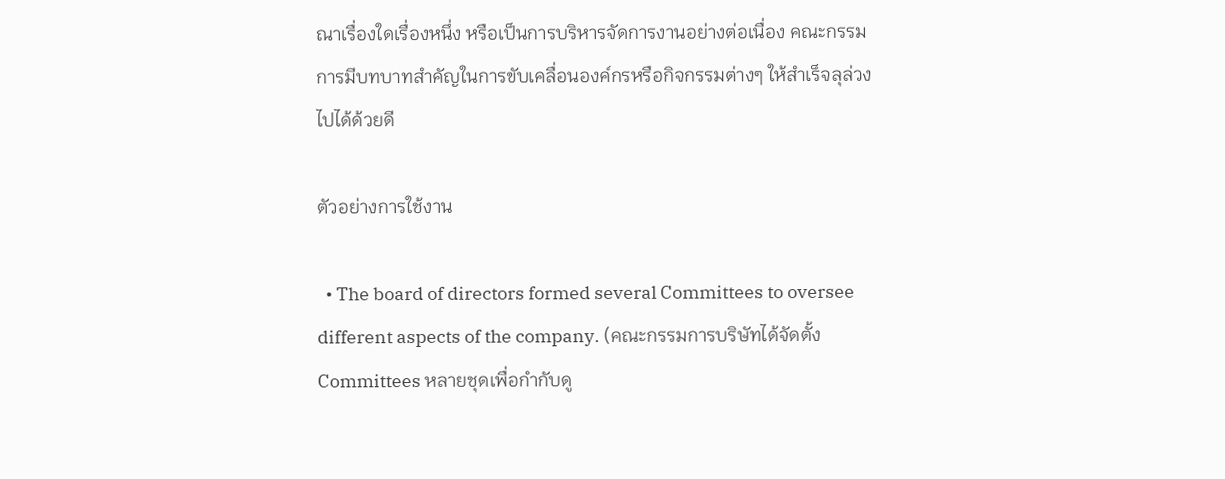ณาเรื่องใดเรื่องหนึ่ง หรือเป็นการบริหารจัดการงานอย่างต่อเนื่อง คณะกรรมการมีบทบาทสำคัญในการขับเคลื่อนองค์กรหรือกิจกรรมต่างๆ ให้สำเร็จลุล่วงไปได้ด้วยดี

ตัวอย่างการใช้งาน

  • The board of directors formed several Committees to oversee different aspects of the company. (คณะกรรมการบริษัทได้จัดตั้ง Committees หลายชุดเพื่อกำกับดู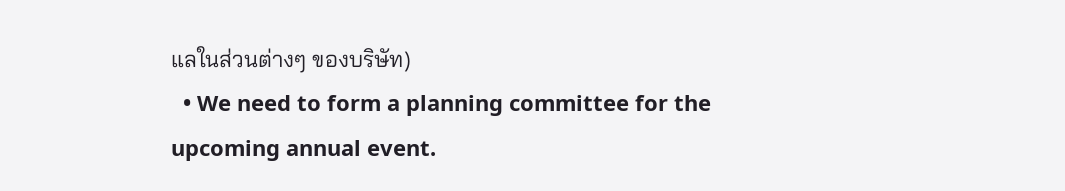แลในส่วนต่างๆ ของบริษัท)
  • We need to form a planning committee for the upcoming annual event.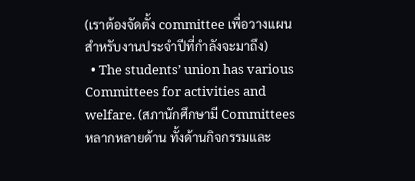(เราต้องจัดตั้ง committee เพื่อวางแผนสำหรับงานประจำปีที่กำลังจะมาถึง)
  • The students’ union has various Committees for activities and welfare. (สภานักศึกษามี Committees หลากหลายด้าน ทั้งด้านกิจกรรมและ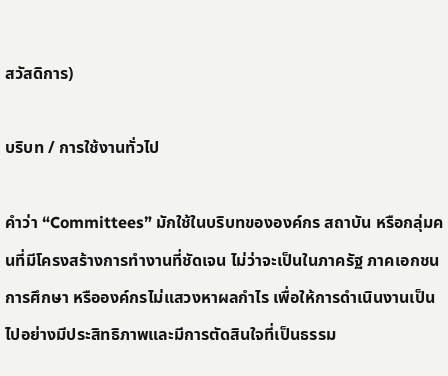สวัสดิการ)

บริบท / การใช้งานทั่วไป

คำว่า “Committees” มักใช้ในบริบทขององค์กร สถาบัน หรือกลุ่มคนที่มีโครงสร้างการทำงานที่ชัดเจน ไม่ว่าจะเป็นในภาครัฐ ภาคเอกชน การศึกษา หรือองค์กรไม่แสวงหาผลกำไร เพื่อให้การดำเนินงานเป็นไปอย่างมีประสิทธิภาพและมีการตัดสินใจที่เป็นธรรม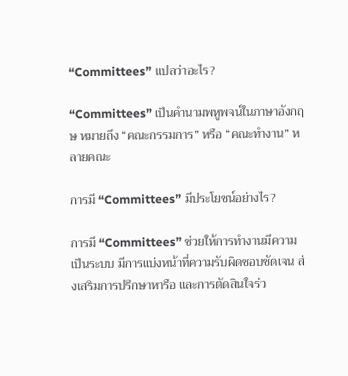“Committees” แปลว่าอะไร?

“Committees” เป็นคำนามพหูพจน์ในภาษาอังกฤษ หมายถึง “คณะกรรมการ” หรือ “คณะทำงาน” หลายคณะ

การมี “Committees” มีประโยชน์อย่างไร?

การมี “Committees” ช่วยให้การทำงานมีความเป็นระบบ มีการแบ่งหน้าที่ความรับผิดชอบชัดเจน ส่งเสริมการปรึกษาหารือ และการตัดสินใจร่ว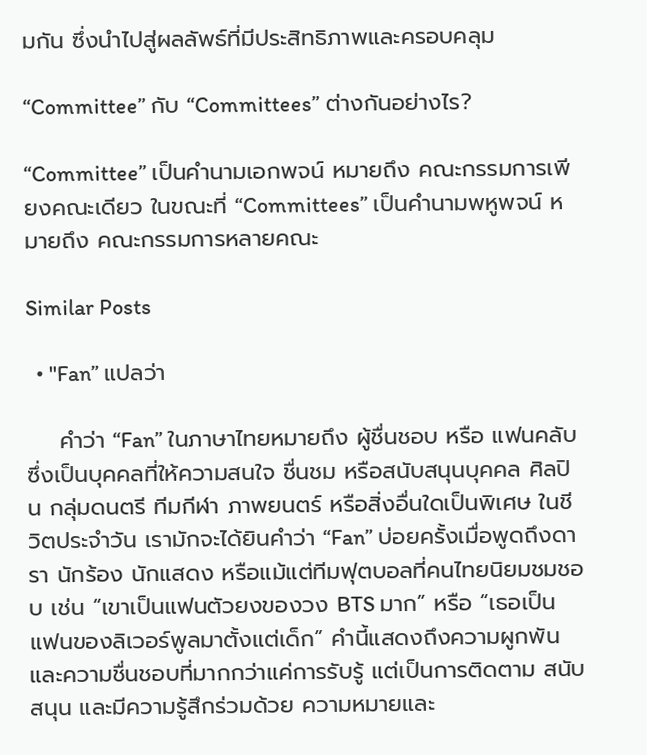มกัน ซึ่งนำไปสู่ผลลัพธ์ที่มีประสิทธิภาพและครอบคลุม

“Committee” กับ “Committees” ต่างกันอย่างไร?

“Committee” เป็นคำนามเอกพจน์ หมายถึง คณะกรรมการเพียงคณะเดียว ในขณะที่ “Committees” เป็นคำนามพหูพจน์ หมายถึง คณะกรรมการหลายคณะ

Similar Posts

  • "Fan” แปลว่า

    คำว่า “Fan” ในภาษาไทยหมายถึง ผู้ชื่นชอบ หรือ แฟนคลับ ซึ่งเป็นบุคคลที่ให้ความสนใจ ชื่นชม หรือสนับสนุนบุคคล ศิลปิน กลุ่มดนตรี ทีมกีฬา ภาพยนตร์ หรือสิ่งอื่นใดเป็นพิเศษ ในชีวิตประจำวัน เรามักจะได้ยินคำว่า “Fan” บ่อยครั้งเมื่อพูดถึงดารา นักร้อง นักแสดง หรือแม้แต่ทีมฟุตบอลที่คนไทยนิยมชมชอบ เช่น “เขาเป็นแฟนตัวยงของวง BTS มาก” หรือ “เธอเป็นแฟนของลิเวอร์พูลมาตั้งแต่เด็ก” คำนี้แสดงถึงความผูกพันและความชื่นชอบที่มากกว่าแค่การรับรู้ แต่เป็นการติดตาม สนับสนุน และมีความรู้สึกร่วมด้วย ความหมายและ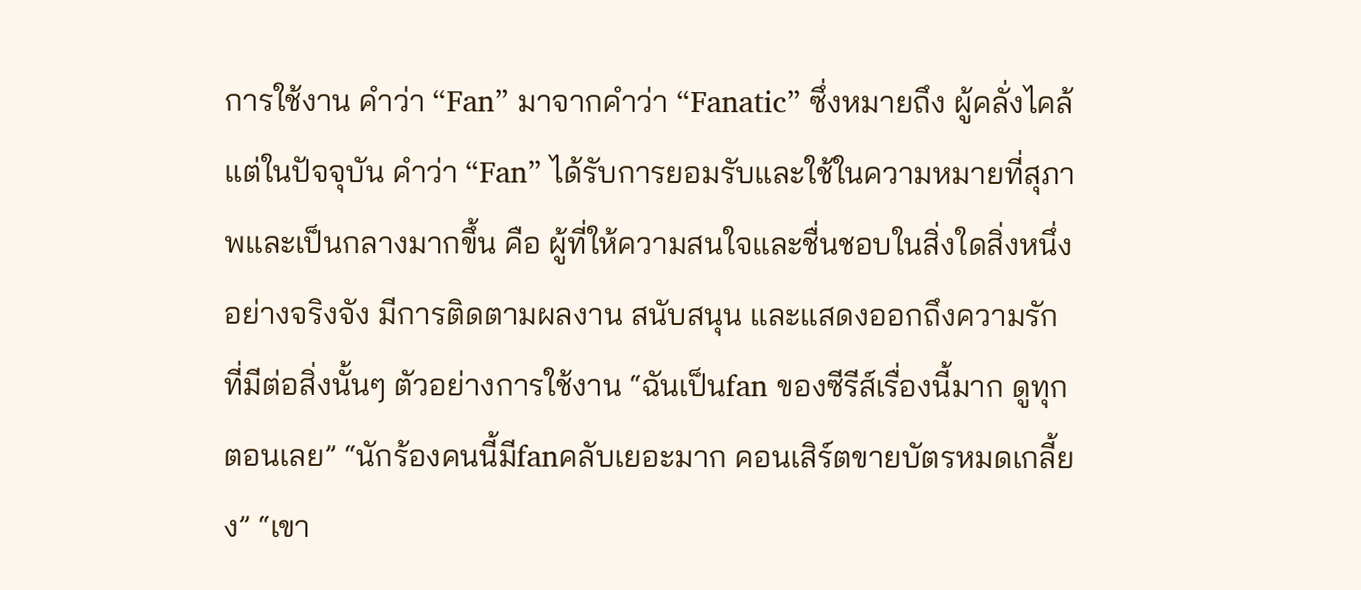การใช้งาน คำว่า “Fan” มาจากคำว่า “Fanatic” ซึ่งหมายถึง ผู้คลั่งไคล้ แต่ในปัจจุบัน คำว่า “Fan” ได้รับการยอมรับและใช้ในความหมายที่สุภาพและเป็นกลางมากขึ้น คือ ผู้ที่ให้ความสนใจและชื่นชอบในสิ่งใดสิ่งหนึ่งอย่างจริงจัง มีการติดตามผลงาน สนับสนุน และแสดงออกถึงความรักที่มีต่อสิ่งนั้นๆ ตัวอย่างการใช้งาน “ฉันเป็นfan ของซีรีส์เรื่องนี้มาก ดูทุกตอนเลย” “นักร้องคนนี้มีfanคลับเยอะมาก คอนเสิร์ตขายบัตรหมดเกลี้ยง” “เขา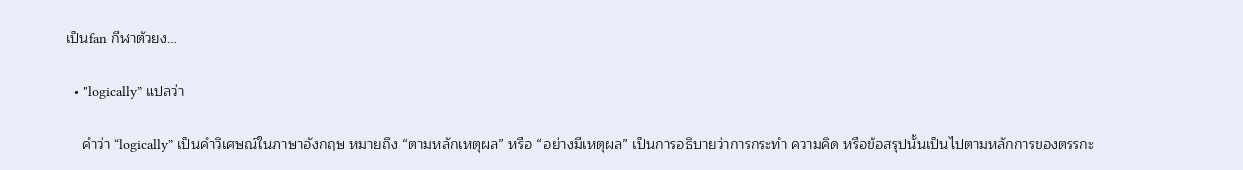เป็นfan กีฬาตัวยง…

  • "logically” แปลว่า

    คำว่า “logically” เป็นคำวิเศษณ์ในภาษาอังกฤษ หมายถึง “ตามหลักเหตุผล” หรือ “อย่างมีเหตุผล” เป็นการอธิบายว่าการกระทำ ความคิด หรือข้อสรุปนั้นเป็นไปตามหลักการของตรรกะ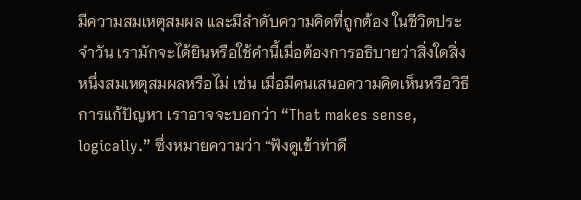มีความสมเหตุสมผล และมีลำดับความคิดที่ถูกต้อง ในชีวิตประจำวัน เรามักจะได้ยินหรือใช้คำนี้เมื่อต้องการอธิบายว่าสิ่งใดสิ่งหนึ่งสมเหตุสมผลหรือไม่ เช่น เมื่อมีคนเสนอความคิดเห็นหรือวิธีการแก้ปัญหา เราอาจจะบอกว่า “That makes sense, logically.” ซึ่งหมายความว่า “ฟังดูเข้าท่าดี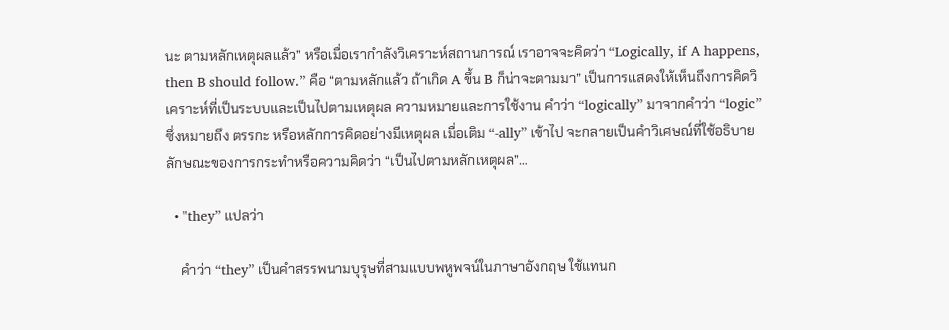นะ ตามหลักเหตุผลแล้ว” หรือเมื่อเรากำลังวิเคราะห์สถานการณ์ เราอาจจะคิดว่า “Logically, if A happens, then B should follow.” คือ “ตามหลักแล้ว ถ้าเกิด A ขึ้น B ก็น่าจะตามมา” เป็นการแสดงให้เห็นถึงการคิดวิเคราะห์ที่เป็นระบบและเป็นไปตามเหตุผล ความหมายและการใช้งาน คำว่า “logically” มาจากคำว่า “logic” ซึ่งหมายถึง ตรรกะ หรือหลักการคิดอย่างมีเหตุผล เมื่อเติม “-ally” เข้าไป จะกลายเป็นคำวิเศษณ์ที่ใช้อธิบายลักษณะของการกระทำหรือความคิดว่า “เป็นไปตามหลักเหตุผล”…

  • "they” แปลว่า

    คำว่า “they” เป็นคำสรรพนามบุรุษที่สามแบบพหูพจน์ในภาษาอังกฤษ ใช้แทนก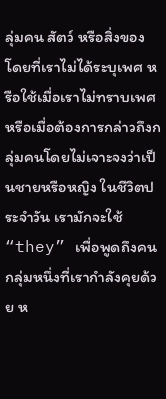ลุ่มคน สัตว์ หรือสิ่งของ โดยที่เราไม่ได้ระบุเพศ หรือใช้เมื่อเราไม่ทราบเพศ หรือเมื่อต้องการกล่าวถึงกลุ่มคนโดยไม่เจาะจงว่าเป็นชายหรือหญิง ในชีวิตประจำวัน เรามักจะใช้ “they” เพื่อพูดถึงคนกลุ่มหนึ่งที่เรากำลังคุยด้วย ห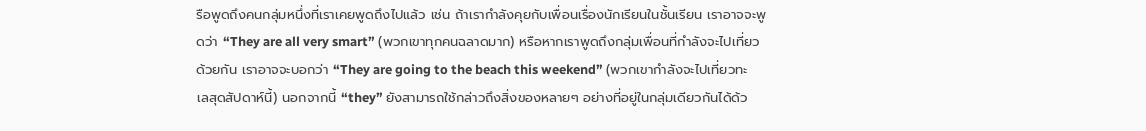รือพูดถึงคนกลุ่มหนึ่งที่เราเคยพูดถึงไปแล้ว เช่น ถ้าเรากำลังคุยกับเพื่อนเรื่องนักเรียนในชั้นเรียน เราอาจจะพูดว่า “They are all very smart” (พวกเขาทุกคนฉลาดมาก) หรือหากเราพูดถึงกลุ่มเพื่อนที่กำลังจะไปเที่ยวด้วยกัน เราอาจจะบอกว่า “They are going to the beach this weekend” (พวกเขากำลังจะไปเที่ยวทะเลสุดสัปดาห์นี้) นอกจากนี้ “they” ยังสามารถใช้กล่าวถึงสิ่งของหลายๆ อย่างที่อยู่ในกลุ่มเดียวกันได้ด้ว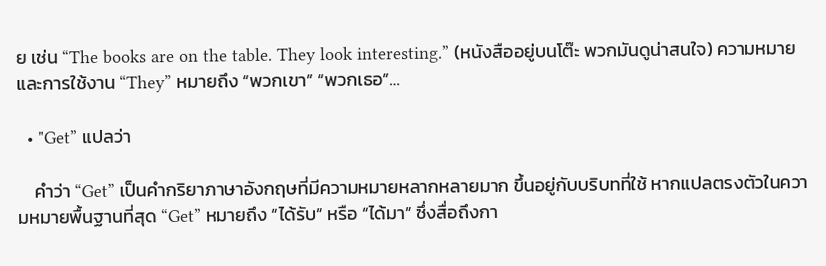ย เช่น “The books are on the table. They look interesting.” (หนังสืออยู่บนโต๊ะ พวกมันดูน่าสนใจ) ความหมายและการใช้งาน “They” หมายถึง “พวกเขา” “พวกเธอ”…

  • "Get” แปลว่า

    คำว่า “Get” เป็นคำกริยาภาษาอังกฤษที่มีความหมายหลากหลายมาก ขึ้นอยู่กับบริบทที่ใช้ หากแปลตรงตัวในความหมายพื้นฐานที่สุด “Get” หมายถึง “ได้รับ” หรือ “ได้มา” ซึ่งสื่อถึงกา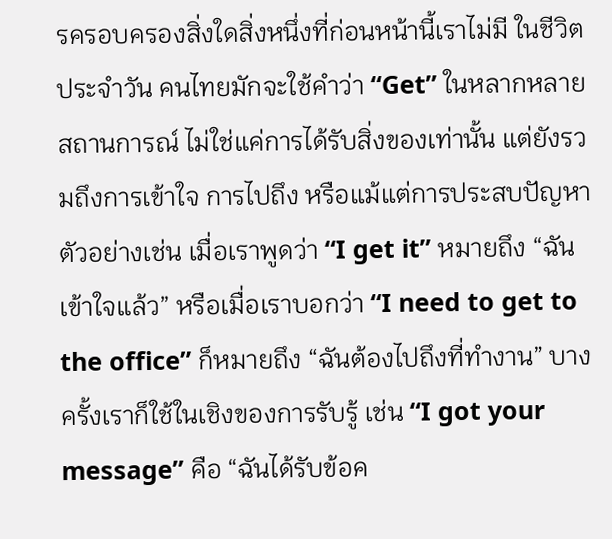รครอบครองสิ่งใดสิ่งหนึ่งที่ก่อนหน้านี้เราไม่มี ในชีวิตประจำวัน คนไทยมักจะใช้คำว่า “Get” ในหลากหลายสถานการณ์ ไม่ใช่แค่การได้รับสิ่งของเท่านั้น แต่ยังรวมถึงการเข้าใจ การไปถึง หรือแม้แต่การประสบปัญหา ตัวอย่างเช่น เมื่อเราพูดว่า “I get it” หมายถึง “ฉันเข้าใจแล้ว” หรือเมื่อเราบอกว่า “I need to get to the office” ก็หมายถึง “ฉันต้องไปถึงที่ทำงาน” บางครั้งเราก็ใช้ในเชิงของการรับรู้ เช่น “I got your message” คือ “ฉันได้รับข้อค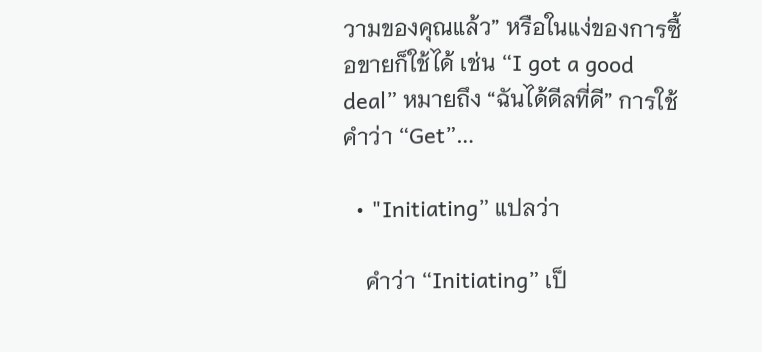วามของคุณแล้ว” หรือในแง่ของการซื้อขายก็ใช้ได้ เช่น “I got a good deal” หมายถึง “ฉันได้ดีลที่ดี” การใช้คำว่า “Get”…

  • "Initiating” แปลว่า

    คำว่า “Initiating” เป็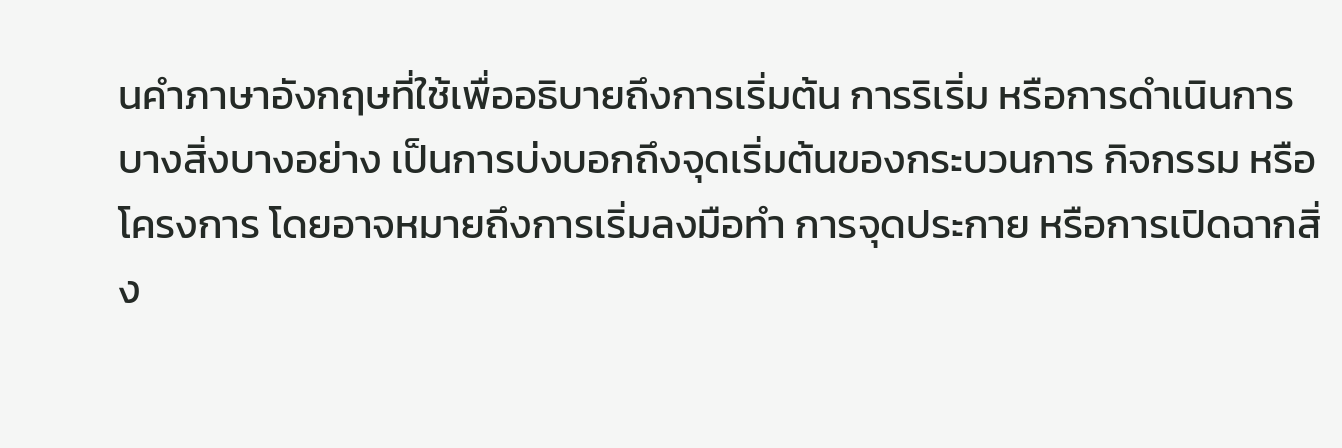นคำภาษาอังกฤษที่ใช้เพื่ออธิบายถึงการเริ่มต้น การริเริ่ม หรือการดำเนินการบางสิ่งบางอย่าง เป็นการบ่งบอกถึงจุดเริ่มต้นของกระบวนการ กิจกรรม หรือโครงการ โดยอาจหมายถึงการเริ่มลงมือทำ การจุดประกาย หรือการเปิดฉากสิ่ง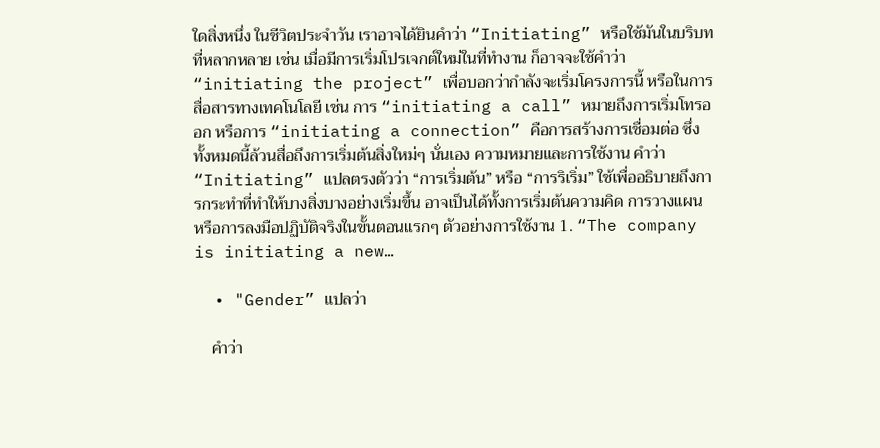ใดสิ่งหนึ่ง ในชีวิตประจำวัน เราอาจได้ยินคำว่า “Initiating” หรือใช้มันในบริบทที่หลากหลาย เช่น เมื่อมีการเริ่มโปรเจกต์ใหม่ในที่ทำงาน ก็อาจจะใช้คำว่า “initiating the project” เพื่อบอกว่ากำลังจะเริ่มโครงการนี้ หรือในการสื่อสารทางเทคโนโลยี เช่น การ “initiating a call” หมายถึงการเริ่มโทรออก หรือการ “initiating a connection” คือการสร้างการเชื่อมต่อ ซึ่งทั้งหมดนี้ล้วนสื่อถึงการเริ่มต้นสิ่งใหม่ๆ นั่นเอง ความหมายและการใช้งาน คำว่า “Initiating” แปลตรงตัวว่า “การเริ่มต้น” หรือ “การริเริ่ม” ใช้เพื่ออธิบายถึงการกระทำที่ทำให้บางสิ่งบางอย่างเริ่มขึ้น อาจเป็นได้ทั้งการเริ่มต้นความคิด การวางแผน หรือการลงมือปฏิบัติจริงในขั้นตอนแรกๆ ตัวอย่างการใช้งาน 1. “The company is initiating a new…

  • "Gender” แปลว่า

    คำว่า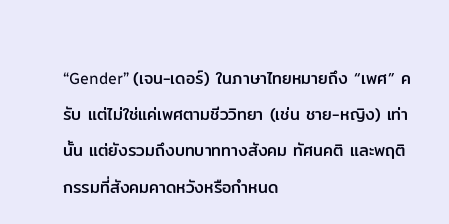“Gender” (เจน-เดอร์) ในภาษาไทยหมายถึง “เพศ” ครับ แต่ไม่ใช่แค่เพศตามชีววิทยา (เช่น ชาย-หญิง) เท่านั้น แต่ยังรวมถึงบทบาททางสังคม ทัศนคติ และพฤติกรรมที่สังคมคาดหวังหรือกำหนด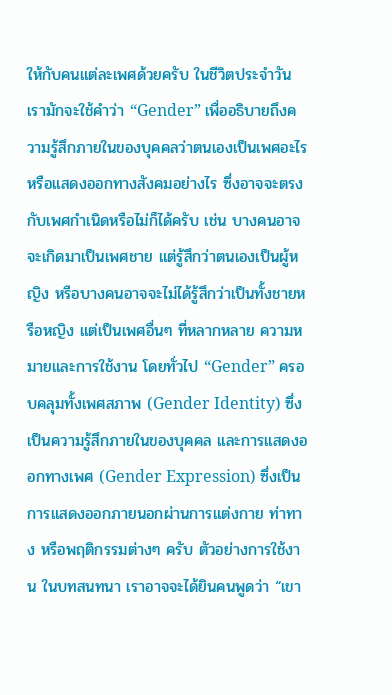ให้กับคนแต่ละเพศด้วยครับ ในชีวิตประจำวัน เรามักจะใช้คำว่า “Gender” เพื่ออธิบายถึงความรู้สึกภายในของบุคคลว่าตนเองเป็นเพศอะไร หรือแสดงออกทางสังคมอย่างไร ซึ่งอาจจะตรงกับเพศกำเนิดหรือไม่ก็ได้ครับ เช่น บางคนอาจจะเกิดมาเป็นเพศชาย แต่รู้สึกว่าตนเองเป็นผู้หญิง หรือบางคนอาจจะไม่ได้รู้สึกว่าเป็นทั้งชายหรือหญิง แต่เป็นเพศอื่นๆ ที่หลากหลาย ความหมายและการใช้งาน โดยทั่วไป “Gender” ครอบคลุมทั้งเพศสภาพ (Gender Identity) ซึ่งเป็นความรู้สึกภายในของบุคคล และการแสดงออกทางเพศ (Gender Expression) ซึ่งเป็นการแสดงออกภายนอกผ่านการแต่งกาย ท่าทาง หรือพฤติกรรมต่างๆ ครับ ตัวอย่างการใช้งาน ในบทสนทนา เราอาจจะได้ยินคนพูดว่า “เขา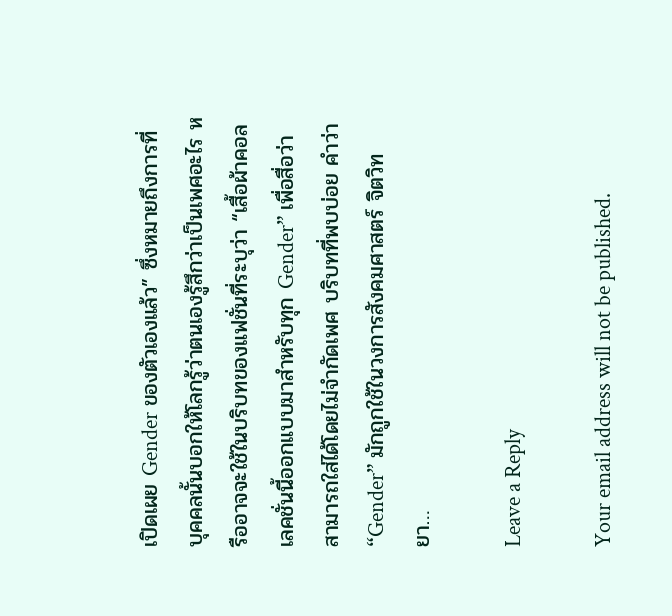เปิดเผย Gender ของตัวเองแล้ว” ซึ่งหมายถึงการที่บุคคลนั้นบอกให้โลกรู้ว่าตนเองรู้สึกว่าเป็นเพศอะไร หรืออาจจะใช้ในบริบทของแฟชั่นที่ระบุว่า “เสื้อผ้าคอลเลคชั่นนี้ออกแบบมาสำหรับทุก Gender” เพื่อสื่อว่าสามารถใส่ได้โดยไม่จำกัดเพศ บริบทที่พบบ่อย คำว่า “Gender” มักถูกใช้ในวงการสังคมศาสตร์ จิตวิทยา…

Leave a Reply

Your email address will not be published.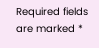Required fields are marked *